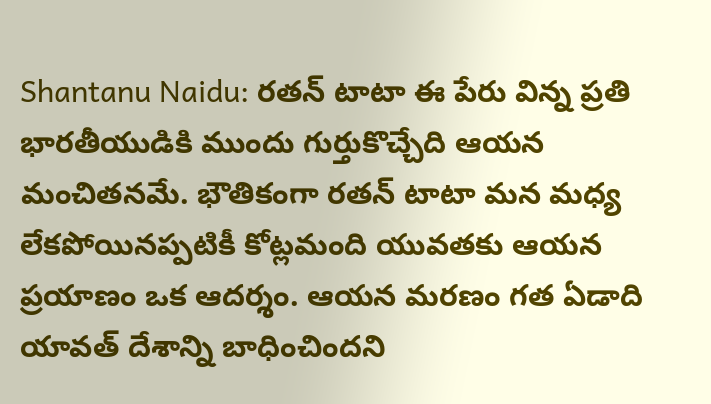Shantanu Naidu: రతన్ టాటా ఈ పేరు విన్న ప్రతి భారతీయుడికి ముందు గుర్తుకొచ్చేది ఆయన మంచితనమే. భౌతికంగా రతన్ టాటా మన మధ్య లేకపోయినప్పటికీ కోట్లమంది యువతకు ఆయన ప్రయాణం ఒక ఆదర్శం. ఆయన మరణం గత ఏడాది యావత్ దేశాన్ని బాధించిందని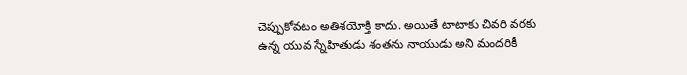చెప్పుకోవటం అతిశయోక్తి కాదు. అయితే టాటాకు చివరి వరకు ఉన్న యువ స్నేహితుడు శంతను నాయుడు అని మందరికీ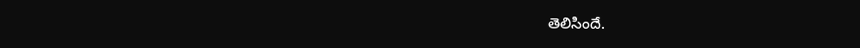తెలిసిందే.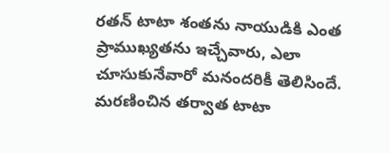రతన్ టాటా శంతను నాయుడికి ఎంత ప్రాముఖ్యతను ఇచ్చేవారు, ఎలా చూసుకునేవారో మనందరికీ తెలిసిందే. మరణించిన తర్వాత టాటా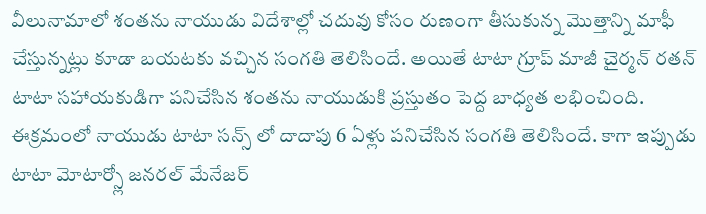వీలునామాలో శంతను నాయుడు విదేశాల్లో చదువు కోసం రుణంగా తీసుకున్న మెుత్తాన్ని మాఫీ చేస్తున్నట్లు కూడా బయటకు వచ్చిన సంగతి తెలిసిందే. అయితే టాటా గ్రూప్ మాజీ చైర్మన్ రతన్ టాటా సహాయకుడిగా పనిచేసిన శంతను నాయుడుకి ప్రస్తుతం పెద్ద బాధ్యత లభించింది. ఈక్రమంలో నాయుడు టాటా సన్స్ లో దాదాపు 6 ఏళ్లు పనిచేసిన సంగతి తెలిసిందే. కాగా ఇప్పుడు టాటా మోటార్స్లో జనరల్ మేనేజర్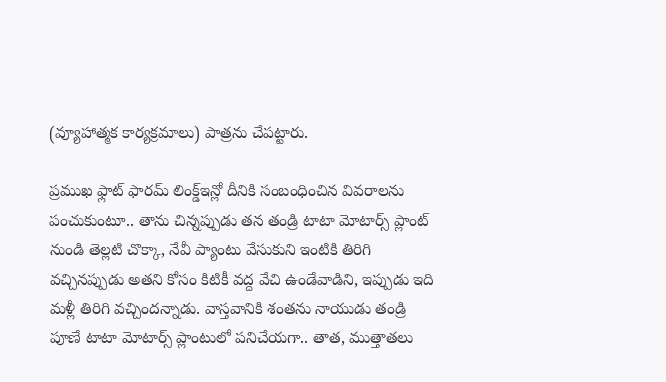(వ్యూహాత్మక కార్యక్రమాలు) పాత్రను చేపట్టారు.

ప్రముఖ ఫ్లాట్ ఫారమ్ లింక్డ్ఇన్లో దీనికి సంబంధించిన వివరాలను పంచుకుంటూ.. తాను చిన్నప్పుడు తన తండ్రి టాటా మోటార్స్ ప్లాంట్ నుండి తెల్లటి చొక్కా, నేవీ ప్యాంటు వేసుకుని ఇంటికి తిరిగి వచ్చినప్పుడు అతని కోసం కిటికీ వద్ద వేచి ఉండేవాడిని, ఇప్పుడు ఇది మళ్లీ తిరిగి వచ్చిందన్నాడు. వాస్తవానికి శంతను నాయుడు తండ్రి పూణే టాటా మోటార్స్ ప్లాంటులో పనిచేయగా.. తాత, ముత్తాతలు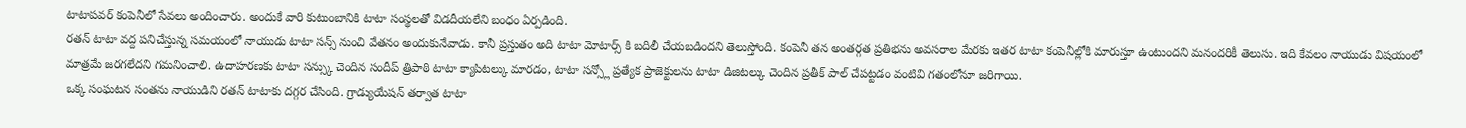టాటాపవర్ కంపెనీలో సేవలు అందించారు. అందుకే వారి కుటుంబానికి టాటా సంస్థలతో విడదీయలేని బంధం ఏర్పడింది.
రతన్ టాటా వద్ద పనిచేస్తున్న సమయంలో నాయుడు టాటా సన్స్ నుంచి వేతనం అందుకునేవాడు. కానీ ప్రస్తుతం అది టాటా మోటార్స్ కి బదిలీ చేయబడిందని తెలుస్తోంది. కంపెనీ తన అంతర్గత ప్రతిభను అవసరాల మేరకు ఇతర టాటా కంపెనీల్లోకి మారుస్తూ ఉంటుందని మనందరికీ తెలుసు. ఇది కేవలం నాయుడు విషయంలో మాత్రమే జరగలేదని గమనించాలి. ఉదాహరణకు టాటా సన్స్కు చెందిన సందీప్ త్రిపాఠి టాటా క్యాపిటల్కు మారడం, టాటా సన్స్లో ప్రత్యేక ప్రాజెక్టులను టాటా డిజిటల్కు చెందిన ప్రతీక్ పాల్ చేపట్టడం వంటివి గతంలోనూ జరిగాయి.
ఒక్క సంఘటన సంతను నాయుడిని రతన్ టాటాకు దగ్గర చేసింది. గ్రాడ్యుయేషన్ తర్వాత టాటా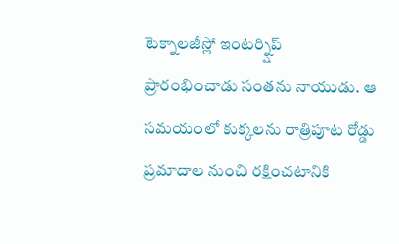టెక్నాలజీస్లో ఇంటర్న్షిప్ ప్రారంభించాడు సంతను నాయుడు. ఆ సమయంలో కుక్కలను రాత్రిపూట రోడ్డు ప్రమాదాల నుంచి రక్షించటానికి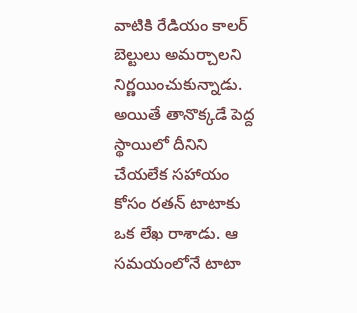వాటికి రేడియం కాలర్ బెల్టులు అమర్చాలని నిర్ణయించుకున్నాడు. అయితే తానొక్కడే పెద్ద స్థాయిలో దీనిని చేయలేక సహాయం కోసం రతన్ టాటాకు ఒక లేఖ రాశాడు. ఆ సమయంలోనే టాటా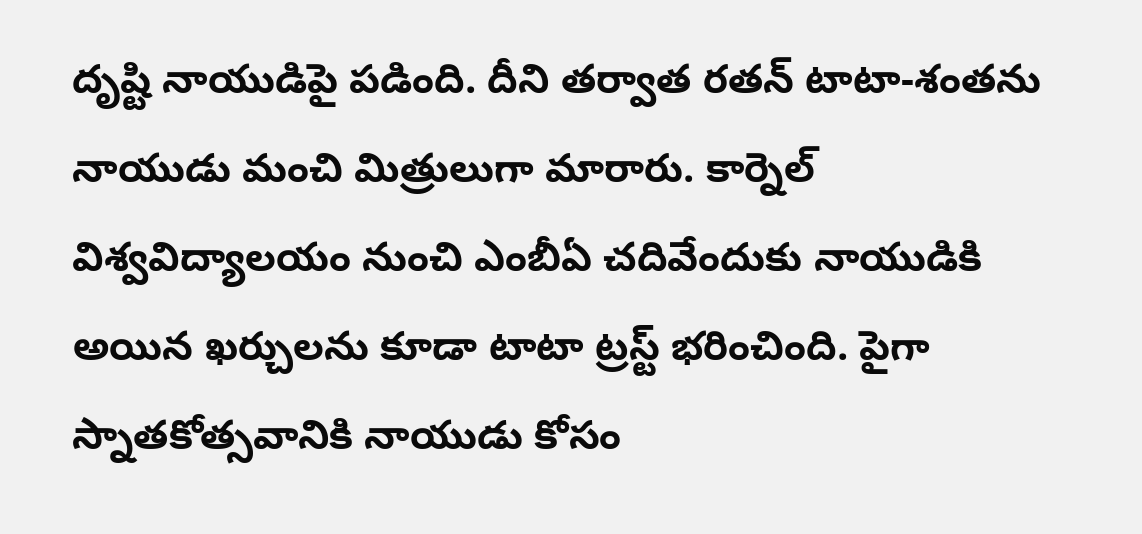దృష్టి నాయుడిపై పడింది. దీని తర్వాత రతన్ టాటా-శంతను నాయుడు మంచి మిత్రులుగా మారారు. కార్నెల్ విశ్వవిద్యాలయం నుంచి ఎంబీఏ చదివేందుకు నాయుడికి అయిన ఖర్చులను కూడా టాటా ట్రస్ట్ భరించింది. పైగా స్నాతకోత్సవానికి నాయుడు కోసం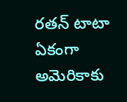రతన్ టాటా ఏకంగా అమెరికాకు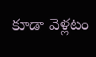కూడా వెళ్లటం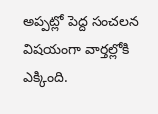అప్పట్లో పెద్ద సంచలన విషయంగా వార్తల్లోకి ఎక్కింది.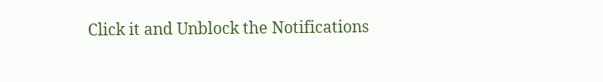Click it and Unblock the Notifications